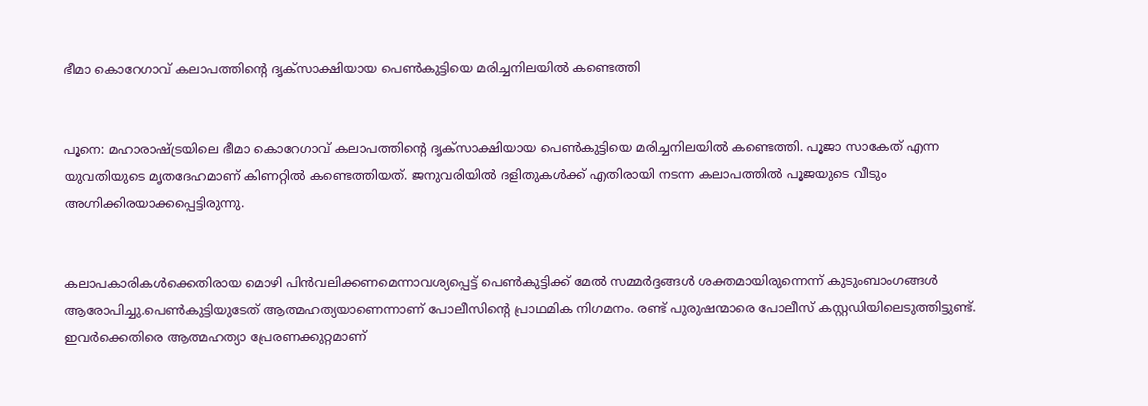ഭീമാ കൊറേഗാവ് കലാപത്തിന്റെ ദൃക്‌സാക്ഷിയായ പെണ്‍കുട്ടിയെ മരിച്ചനിലയില്‍ കണ്ടെത്തി


പൂനെ: മഹാരാഷ്ട്രയിലെ ഭീമാ കൊറേഗാവ് കലാപത്തിന്റെ ദൃക്‌സാക്ഷിയായ പെണ്‍കുട്ടിയെ മരിച്ചനിലയില്‍ കണ്ടെത്തി. പൂജാ സാകേത് എന്ന യുവതിയുടെ മൃതദേഹമാണ്‌ കിണറ്റില്‍ കണ്ടെത്തിയത്. ജനുവരിയില്‍ ദളിതുകള്‍ക്ക് എതിരായി നടന്ന കലാപത്തില്‍ പൂജയുടെ വീടും അഗ്നിക്കിരയാക്കപ്പെട്ടിരുന്നു.


കലാപകാരികള്‍ക്കെതിരായ മൊഴി പിന്‍വലിക്കണമെന്നാവശ്യപ്പെട്ട് പെണ്‍കുട്ടിക്ക് മേല്‍ സമ്മര്‍ദ്ദങ്ങള്‍ ശക്തമായിരുന്നെന്ന് കുടുംബാംഗങ്ങള്‍ ആരോപിച്ചു.പെണ്‍കുട്ടിയുടേത് ആത്മഹത്യയാണെന്നാണ് പോലീസിന്റെ പ്രാഥമിക നിഗമനം. രണ്ട് പുരുഷന്മാരെ പോലീസ് കസ്റ്റഡിയിലെടുത്തിട്ടുണ്ട്. ഇവര്‍ക്കെതിരെ ആത്മഹത്യാ പ്രേരണക്കുറ്റമാണ്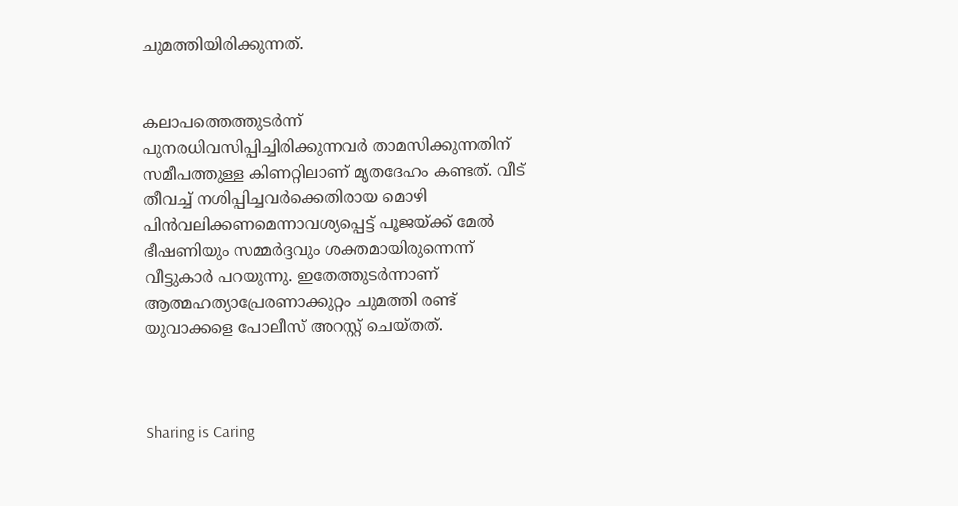ചുമത്തിയിരിക്കുന്നത്‌.


കലാപത്തെത്തുടര്‍ന്ന് പുനരധിവസിപ്പിച്ചിരിക്കുന്നവര്‍ താമസിക്കുന്നതിന് സമീപത്തുള്ള കിണറ്റിലാണ്‌ മൃതദേഹം കണ്ടത്. വീട് തീവച്ച്‌ നശിപ്പിച്ചവര്‍ക്കെതിരായ മൊഴി പിന്‍വലിക്കണമെന്നാവശ്യപ്പെട്ട് പൂജയ്ക്ക് മേല്‍ ഭീഷണിയും സമ്മര്‍ദ്ദവും ശക്തമായിരുന്നെന്ന് വീട്ടുകാര്‍ പറയുന്നു. ഇതേത്തുടര്‍ന്നാണ് ആത്മഹത്യാപ്രേരണാക്കുറ്റം ചുമത്തി രണ്ട് യുവാക്കളെ പോലീസ് അറസ്റ്റ് ചെയ്തത്.



Sharing is Caring